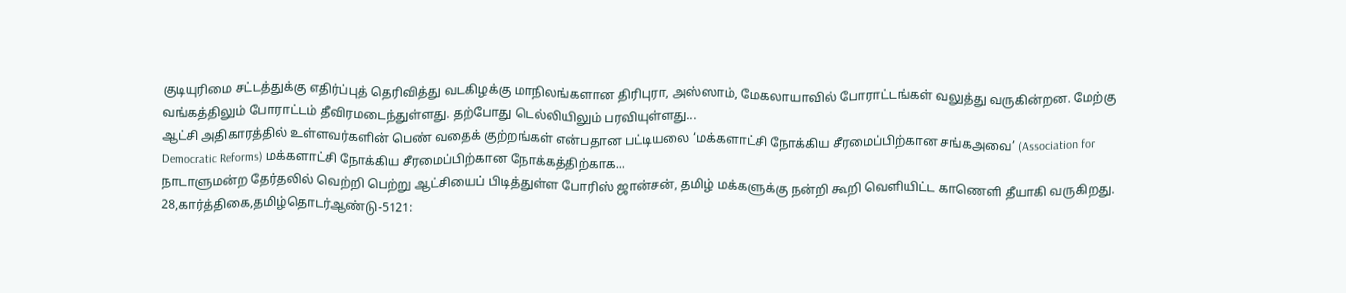குடியுரிமை சட்டத்துக்கு எதிர்ப்புத் தெரிவித்து வடகிழக்கு மாநிலங்களான திரிபுரா, அஸ்ஸாம், மேகலாயாவில் போராட்டங்கள் வலுத்து வருகின்றன. மேற்கு வங்கத்திலும் போராட்டம் தீவிரமடைந்துள்ளது. தற்போது டெல்லியிலும் பரவியுள்ளது...
ஆட்சி அதிகாரத்தில் உள்ளவர்களின் பெண் வதைக் குற்றங்கள் என்பதான பட்டியலை ‘மக்களாட்சி நோக்கிய சீரமைப்பிற்கான சங்கஅவை’ (Association for Democratic Reforms) மக்களாட்சி நோக்கிய சீரமைப்பிற்கான நோக்கத்திற்காக...
நாடாளுமன்ற தேர்தலில் வெற்றி பெற்று ஆட்சியைப் பிடித்துள்ள போரிஸ் ஜான்சன், தமிழ் மக்களுக்கு நன்றி கூறி வெளியிட்ட காணெளி தீயாகி வருகிறது.
28,கார்த்திகை,தமிழ்தொடர்ஆண்டு-5121: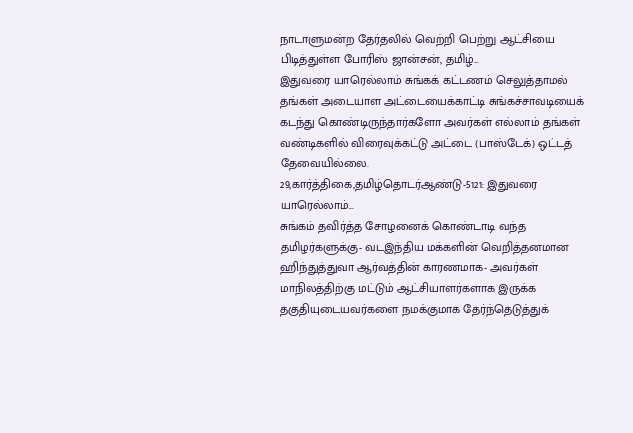நாடாளுமன்ற தேர்தலில் வெற்றி பெற்று ஆட்சியை பிடித்துள்ள போரிஸ் ஜான்சன், தமிழ்...
இதுவரை யாரெல்லாம் சுங்கக் கட்டணம் செலுத்தாமல் தங்கள் அடையாள அட்டையைக்காட்டி சுங்கச்சாவடியைக் கடந்து கொண்டிருந்தார்களோ அவர்கள் எல்லாம் தங்கள் வண்டிகளில் விரைவுக்கட்டு அட்டை (பாஸ்டேக்) ஒட்டத் தேவையில்லை.
29,கார்த்திகை,தமிழ்தொடர்ஆண்டு-5121: இதுவரை யாரெல்லாம்...
சுங்கம் தவிர்த்த சோழனைக் கொண்டாடி வந்த தமிழர்களுக்கு- வடஇந்திய மக்களின் வெறித்தனமான ஹிந்துத்துவா ஆர்வத்தின் காரணமாக- அவர்கள் மாநிலத்திற்கு மட்டும் ஆட்சியாளர்களாக இருக்க தகுதியுடையவர்களை நமக்குமாக தேர்ந்தெடுத்துக்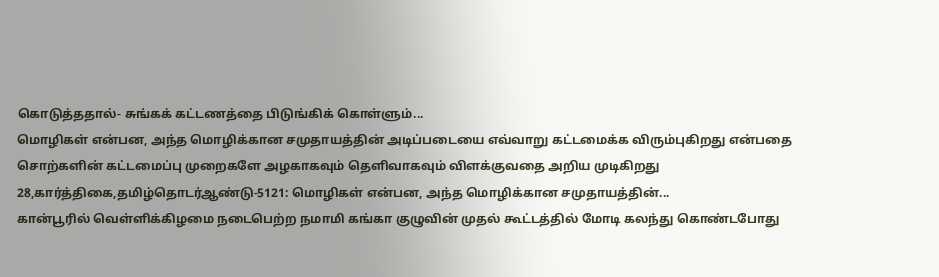கொடுத்ததால்- சுங்கக் கட்டணத்தை பிடுங்கிக் கொள்ளும்...
மொழிகள் என்பன, அந்த மொழிக்கான சமுதாயத்தின் அடிப்படையை எவ்வாறு கட்டமைக்க விரும்புகிறது என்பதை சொற்களின் கட்டமைப்பு முறைகளே அழகாகவும் தெளிவாகவும் விளக்குவதை அறிய முடிகிறது
28,கார்த்திகை,தமிழ்தொடர்ஆண்டு-5121: மொழிகள் என்பன, அந்த மொழிக்கான சமுதாயத்தின்...
கான்பூரில் வெள்ளிக்கிழமை நடைபெற்ற நமாமி கங்கா குழுவின் முதல் கூட்டத்தில் மோடி கலந்து கொண்டபோது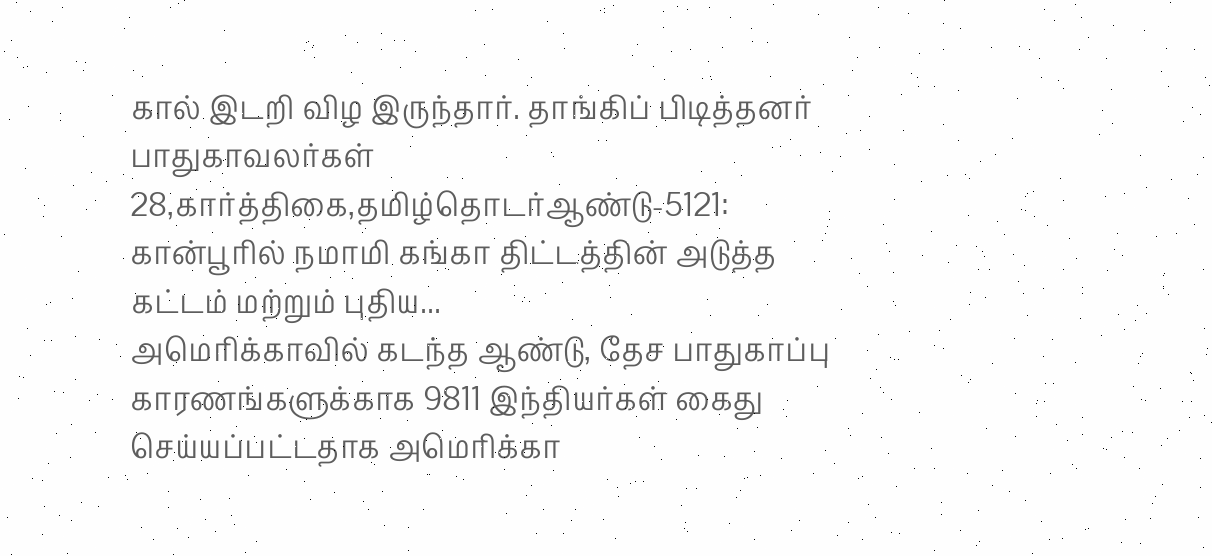கால் இடறி விழ இருந்தார். தாங்கிப் பிடித்தனர் பாதுகாவலர்கள்
28,கார்த்திகை,தமிழ்தொடர்ஆண்டு-5121: கான்பூரில் நமாமி கங்கா திட்டத்தின் அடுத்த கட்டம் மற்றும் புதிய...
அமெரிக்காவில் கடந்த ஆண்டு, தேச பாதுகாப்பு காரணங்களுக்காக 9811 இந்தியர்கள் கைது செய்யப்பட்டதாக அமெரிக்கா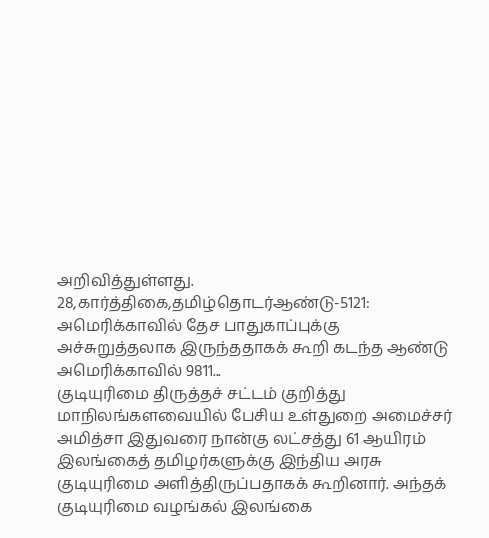அறிவித்துள்ளது.
28,கார்த்திகை,தமிழ்தொடர்ஆண்டு-5121: அமெரிக்காவில் தேச பாதுகாப்புக்கு அச்சுறுத்தலாக இருந்ததாகக் கூறி கடந்த ஆண்டு அமெரிக்காவில் 9811...
குடியுரிமை திருத்தச் சட்டம் குறித்து மாநிலங்களவையில் பேசிய உள்துறை அமைச்சர் அமித்சா இதுவரை நான்கு லட்சத்து 61 ஆயிரம் இலங்கைத் தமிழர்களுக்கு இந்திய அரசு குடியுரிமை அளித்திருப்பதாகக் கூறினார். அந்தக் குடியுரிமை வழங்கல் இலங்கை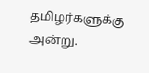தமிழர்களுக்கு அன்று.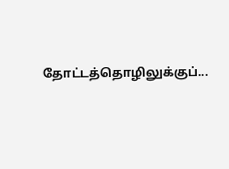தோட்டத்தொழிலுக்குப்...